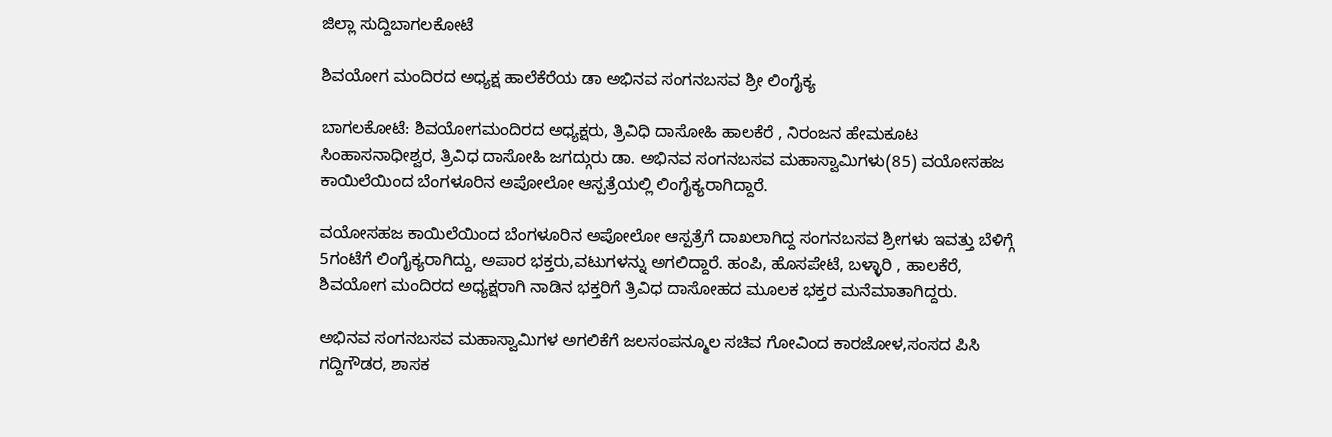ಜಿಲ್ಲಾ ಸುದ್ದಿಬಾಗಲಕೋಟೆ

ಶಿವಯೋಗ ಮಂದಿರದ ಅಧ್ಯಕ್ಷ ಹಾಲೆಕೆರೆಯ ಡಾ ಅಭಿನವ ಸಂಗನಬಸವ ಶ್ರೀ ಲಿಂಗೈಕ್ಯ

ಬಾಗಲಕೋಟೆ: ಶಿವಯೋಗಮಂದಿರದ ಅಧ್ಯಕ್ಷರು, ತ್ರಿವಿಧಿ ದಾಸೋಹಿ ಹಾಲಕೆರೆ , ನಿರಂಜನ ಹೇಮಕೂಟ ಸಿಂಹಾಸನಾಧೀಶ್ವರ, ತ್ರಿವಿಧ ದಾಸೋಹಿ ಜಗದ್ಗುರು ಡಾ. ಅಭಿನವ ಸಂಗನಬಸವ ಮಹಾಸ್ವಾಮಿಗಳು(85) ವಯೋಸಹಜ ಕಾಯಿಲೆಯಿಂದ ಬೆಂಗಳೂರಿನ ಅಪೋಲೋ ಆಸ್ಪತ್ರೆಯಲ್ಲಿ ಲಿಂಗೈಕ್ಯರಾಗಿದ್ದಾರೆ.

ವಯೋಸಹಜ ಕಾಯಿಲೆಯಿಂದ ಬೆಂಗಳೂರಿನ ಅಪೋಲೋ ಆಸ್ಪತ್ರೆಗೆ ದಾಖಲಾಗಿದ್ದ ಸಂಗನಬಸವ ಶ್ರೀಗಳು ಇವತ್ತು ಬೆಳಿಗ್ಗೆ 5ಗಂಟೆಗೆ ಲಿಂಗೈಕ್ಯರಾಗಿದ್ದು, ಅಪಾರ ಭಕ್ತರು,ವಟುಗಳನ್ನು ಅಗಲಿದ್ದಾರೆ. ಹಂಪಿ, ಹೊಸಪೇಟೆ, ಬಳ್ಳಾರಿ , ಹಾಲಕೆರೆ, ಶಿವಯೋಗ ಮಂದಿರದ ಅಧ್ಯಕ್ಷರಾಗಿ ನಾಡಿನ ಭಕ್ತರಿಗೆ ತ್ರಿವಿಧ ದಾಸೋಹದ ಮೂಲಕ ಭಕ್ತರ ಮನೆಮಾತಾಗಿದ್ದರು.

ಅಭಿನವ ಸಂಗನಬಸವ ಮಹಾಸ್ವಾಮಿಗಳ ಅಗಲಿಕೆಗೆ ಜಲಸಂಪನ್ಮೂಲ ಸಚಿವ ಗೋವಿಂದ ಕಾರಜೋಳ,ಸಂಸದ ಪಿಸಿ ಗದ್ದಿಗೌಡರ, ಶಾಸಕ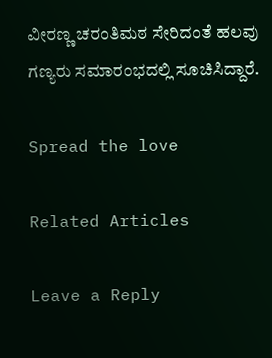ವೀರಣ್ಣ ಚರಂತಿಮಠ ಸೇರಿದಂತೆ ಹಲವು ಗಣ್ಯರು ಸಮಾರಂಭದಲ್ಲಿ ಸೂಚಿಸಿದ್ದಾರೆ.

Spread the love

Related Articles

Leave a Reply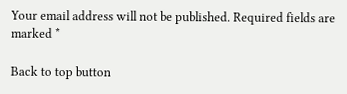Your email address will not be published. Required fields are marked *

Back to top button